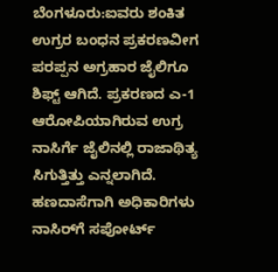ಬೆಂಗಳೂರು:ಐವರು ಶಂಕಿತ ಉಗ್ರರ ಬಂಧನ ಪ್ರಕರಣವೀಗ ಪರಪ್ಪನ ಅಗ್ರಹಾರ ಜೈಲಿಗೂ ಶಿಫ್ಟ್ ಆಗಿದೆ. ಪ್ರಕರಣದ ಎ-1 ಆರೋಪಿಯಾಗಿರುವ ಉಗ್ರ ನಾಸಿರ್ಗೆ ಜೈಲಿನಲ್ಲಿ ರಾಜಾಥಿತ್ಯ ಸಿಗುತ್ತಿತ್ತು ಎನ್ನಲಾಗಿದೆ. ಹಣದಾಸೆಗಾಗಿ ಅಧಿಕಾರಿಗಳು ನಾಸಿರ್‌ಗೆ ಸಪೋರ್ಟ್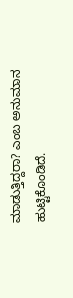ಮಾಡುತ್ತಿದ್ದರಾ? ಎಂಬ ಅನುಮಾನ ಹುಟ್ಟಿಕೊಂಡಿದೆ.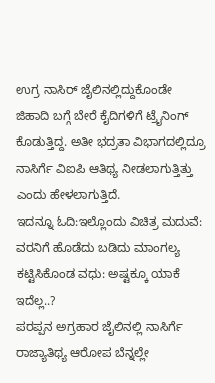ಉಗ್ರ ನಾಸಿರ್ ಜೈಲಿನಲ್ಲಿದ್ದುಕೊಂಡೇ ಜಿಹಾದಿ ಬಗ್ಗೆ ಬೇರೆ ಕೈದಿಗಳಿಗೆ ಟ್ರೈನಿಂಗ್ ಕೊಡುತ್ತಿದ್ದ. ಅತೀ ಭದ್ರತಾ ವಿಭಾಗದಲ್ಲಿದ್ರೂ ನಾಸಿರ್ಗೆ ವಿಐಪಿ ಆತಿಥ್ಯ ನೀಡಲಾಗುತ್ತಿತ್ತು ಎಂದು ಹೇಳಲಾಗುತ್ತಿದೆ.
ಇದನ್ನೂ ಓದಿ:ಇಲ್ಲೊಂದು ವಿಚಿತ್ರ ಮದುವೆ: ವರನಿಗೆ ಹೊಡೆದು ಬಡಿದು ಮಾಂಗಲ್ಯ ಕಟ್ಟಿಸಿಕೊಂಡ ವಧು: ಅಷ್ಟಕ್ಕೂ ಯಾಕೆ ಇದೆಲ್ಲ..?
ಪರಪ್ಪನ ಅಗ್ರಹಾರ ಜೈಲಿನಲ್ಲಿ ನಾಸಿರ್ಗೆ ರಾಜ್ಯಾತಿಥ್ಯ ಆರೋಪ ಬೆನ್ನಲ್ಲೇ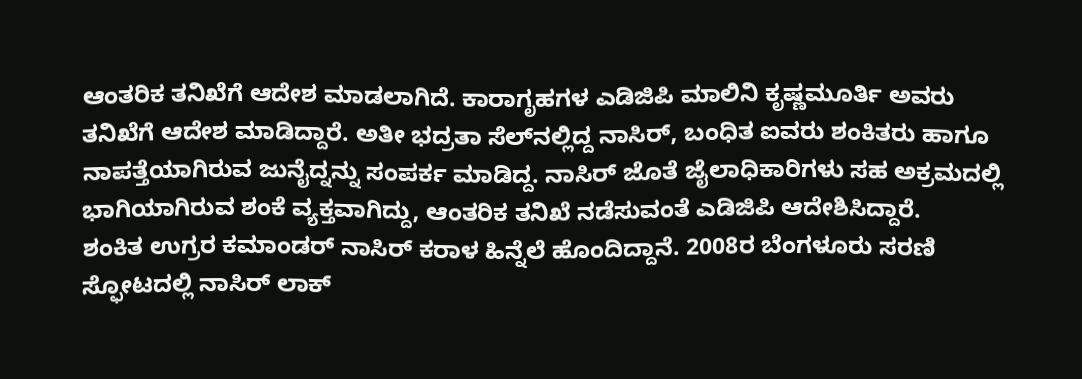ಆಂತರಿಕ ತನಿಖೆಗೆ ಆದೇಶ ಮಾಡಲಾಗಿದೆ. ಕಾರಾಗೃಹಗಳ ಎಡಿಜಿಪಿ ಮಾಲಿನಿ ಕೃಷ್ಣಮೂರ್ತಿ ಅವರು ತನಿಖೆಗೆ ಆದೇಶ ಮಾಡಿದ್ದಾರೆ. ಅತೀ ಭದ್ರತಾ ಸೆಲ್‌ನಲ್ಲಿದ್ದ ನಾಸಿರ್, ಬಂಧಿತ ಐವರು ಶಂಕಿತರು ಹಾಗೂ ನಾಪತ್ತೆಯಾಗಿರುವ ಜುನೈದ್ನನ್ನು ಸಂಪರ್ಕ ಮಾಡಿದ್ದ. ನಾಸಿರ್ ಜೊತೆ ಜೈಲಾಧಿಕಾರಿಗಳು ಸಹ ಅಕ್ರಮದಲ್ಲಿ ಭಾಗಿಯಾಗಿರುವ ಶಂಕೆ ವ್ಯಕ್ತವಾಗಿದ್ದು, ಆಂತರಿಕ ತನಿಖೆ ನಡೆಸುವಂತೆ ಎಡಿಜಿಪಿ ಆದೇಶಿಸಿದ್ದಾರೆ.
ಶಂಕಿತ ಉಗ್ರರ ಕಮಾಂಡರ್ ನಾಸಿರ್‌ ಕರಾಳ ಹಿನ್ನೆಲೆ ಹೊಂದಿದ್ದಾನೆ. 2008ರ ಬೆಂಗಳೂರು ಸರಣಿ ಸ್ಫೋಟದಲ್ಲಿ ನಾಸಿರ್ ಲಾಕ್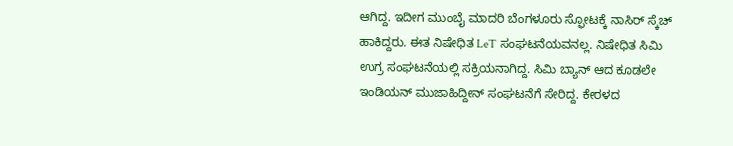ಆಗಿದ್ದ. ಇದೀಗ ಮುಂಬೈ ಮಾದರಿ ಬೆಂಗಳೂರು ಸ್ಫೋಟಕ್ಕೆ ನಾಸಿರ್ ಸ್ಕೆಚ್ ಹಾಕಿದ್ದರು. ಈತ ನಿಷೇಧಿತ LeT ಸಂಘಟನೆಯವನಲ್ಲ. ನಿಷೇಧಿತ ಸಿಮಿ ಉಗ್ರ ಸಂಘಟನೆಯಲ್ಲಿ ಸಕ್ರಿಯನಾಗಿದ್ದ. ಸಿಮಿ ಬ್ಯಾನ್ ಆದ ಕೂಡಲೇ ಇಂಡಿಯನ್ ಮುಜಾಹಿದ್ದೀನ್‌ ಸಂಘಟನೆಗೆ ಸೇರಿದ್ದ. ಕೇರಳದ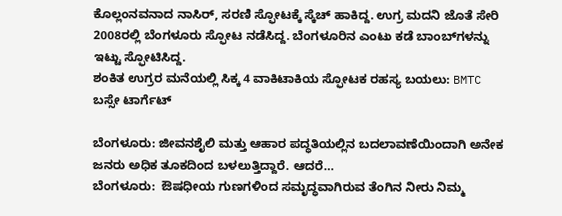ಕೊಲ್ಲಂನವನಾದ ನಾಸಿರ್, ಸರಣಿ ಸ್ಫೋಟಕ್ಕೆ ಸ್ಕೆಚ್ ಹಾಕಿದ್ದ. ಉಗ್ರ ಮದನಿ ಜೊತೆ ಸೇರಿ 2008ರಲ್ಲಿ ಬೆಂಗಳೂರು ಸ್ಫೋಟ ನಡೆಸಿದ್ದ. ಬೆಂಗಳೂರಿನ ಎಂಟು ಕಡೆ ಬಾಂಬ್‌ಗಳನ್ನು ಇಟ್ಟು ಸ್ಫೋಟಿಸಿದ್ದ.
ಶಂಕಿತ ಉಗ್ರರ ಮನೆಯಲ್ಲಿ ಸಿಕ್ಕ 4 ವಾಕಿಟಾಕಿಯ ಸ್ಫೋಟಕ ರಹಸ್ಯ ಬಯಲು: BMTC ಬಸ್ಸೇ ಟಾರ್ಗೆಟ್

ಬೆಂಗಳೂರು: ಜೀವನಶೈಲಿ ಮತ್ತು ಆಹಾರ ಪದ್ಧತಿಯಲ್ಲಿನ ಬದಲಾವಣೆಯಿಂದಾಗಿ ಅನೇಕ ಜನರು ಅಧಿಕ ತೂಕದಿಂದ ಬಳಲುತ್ತಿದ್ದಾರೆ. ಆದರೆ…
ಬೆಂಗಳೂರು:  ಔಷಧೀಯ ಗುಣಗಳಿಂದ ಸಮೃದ್ಧವಾಗಿರುವ ತೆಂಗಿನ ನೀರು ನಿಮ್ಮ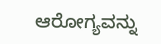ಆರೋಗ್ಯವನ್ನು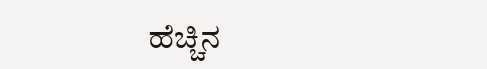ಹೆಚ್ಚಿನ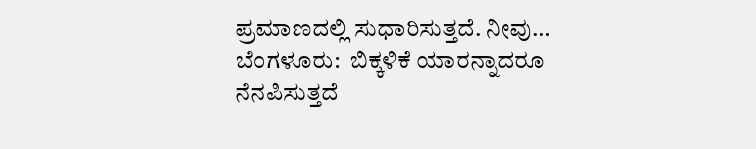ಪ್ರಮಾಣದಲ್ಲಿ ಸುಧಾರಿಸುತ್ತದೆ. ನೀವು…
ಬೆಂಗಳೂರು:  ಬಿಕ್ಕಳಿಕೆ ಯಾರನ್ನಾದರೂ ನೆನಪಿಸುತ್ತದೆ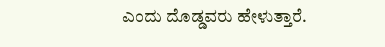ಎಂದು ದೊಡ್ಡವರು ಹೇಳುತ್ತಾರೆ.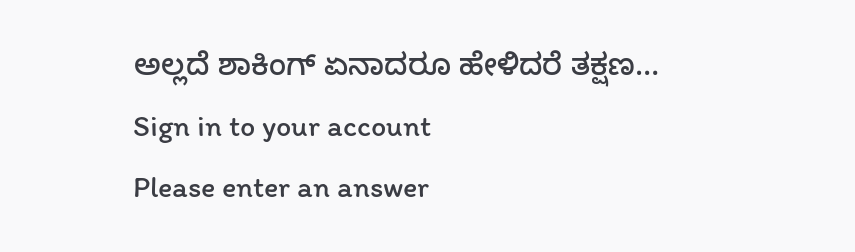ಅಲ್ಲದೆ ಶಾಕಿಂಗ್ ಏನಾದರೂ ಹೇಳಿದರೆ ತಕ್ಷಣ…
Sign in to your account
Please enter an answer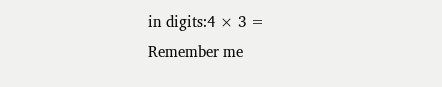in digits:4 × 3 =
Remember me